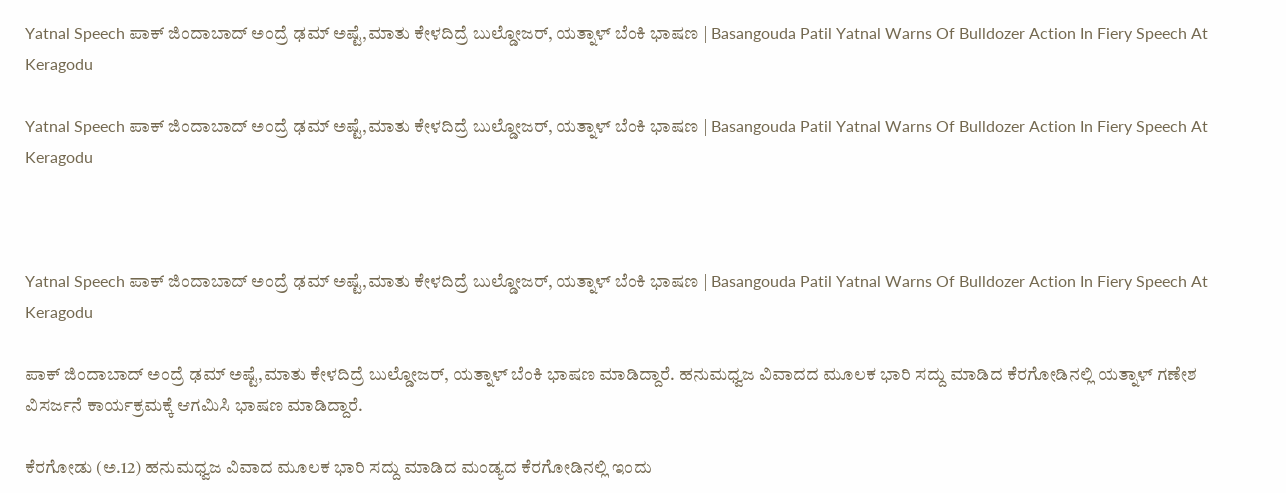Yatnal Speech ಪಾಕ್ ಜಿಂದಾಬಾದ್ ಅಂದ್ರೆ ಢಮ್ ಅಷ್ಟೆ,ಮಾತು ಕೇಳದಿದ್ರೆ ಬುಲ್ಡೋಜರ್, ಯತ್ನಾಳ್ ಬೆಂಕಿ ಭಾಷಣ | Basangouda Patil Yatnal Warns Of Bulldozer Action In Fiery Speech At Keragodu

Yatnal Speech ಪಾಕ್ ಜಿಂದಾಬಾದ್ ಅಂದ್ರೆ ಢಮ್ ಅಷ್ಟೆ,ಮಾತು ಕೇಳದಿದ್ರೆ ಬುಲ್ಡೋಜರ್, ಯತ್ನಾಳ್ ಬೆಂಕಿ ಭಾಷಣ | Basangouda Patil Yatnal Warns Of Bulldozer Action In Fiery Speech At Keragodu



Yatnal Speech ಪಾಕ್ ಜಿಂದಾಬಾದ್ ಅಂದ್ರೆ ಢಮ್ ಅಷ್ಟೆ,ಮಾತು ಕೇಳದಿದ್ರೆ ಬುಲ್ಡೋಜರ್, ಯತ್ನಾಳ್ ಬೆಂಕಿ ಭಾಷಣ | Basangouda Patil Yatnal Warns Of Bulldozer Action In Fiery Speech At Keragodu

ಪಾಕ್ ಜಿಂದಾಬಾದ್ ಅಂದ್ರೆ ಢಮ್ ಅಷ್ಟೆ,ಮಾತು ಕೇಳದಿದ್ರೆ ಬುಲ್ಡೋಜರ್, ಯತ್ನಾಳ್ ಬೆಂಕಿ ಭಾಷಣ ಮಾಡಿದ್ದಾರೆ. ಹನುಮಧ್ವಜ ವಿವಾದದ ಮೂಲಕ ಭಾರಿ ಸದ್ದು ಮಾಡಿದ ಕೆರಗೋಡಿನಲ್ಲಿ ಯತ್ನಾಳ್ ಗಣೇಶ ವಿಸರ್ಜನೆ ಕಾರ್ಯಕ್ರಮಕ್ಕೆ ಆಗಮಿಸಿ ಭಾಷಣ ಮಾಡಿದ್ದಾರೆ.

ಕೆರಗೋಡು (ಅ.12) ಹನುಮಧ್ವಜ ವಿವಾದ ಮೂಲಕ ಭಾರಿ ಸದ್ದು ಮಾಡಿದ ಮಂಡ್ಯದ ಕೆರಗೋಡಿನಲ್ಲಿ ಇಂದು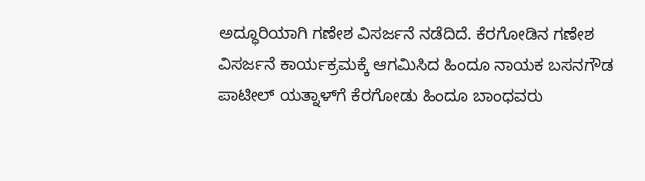ಅದ್ಧೂರಿಯಾಗಿ ಗಣೇಶ ವಿಸರ್ಜನೆ ನಡೆದಿದೆ. ಕೆರಗೋಡಿನ ಗಣೇಶ ವಿಸರ್ಜನೆ ಕಾರ್ಯಕ್ರಮಕ್ಕೆ ಆಗಮಿಸಿದ ಹಿಂದೂ ನಾಯಕ ಬಸನಗೌಡ ಪಾಟೀಲ್ ಯತ್ನಾಳ್‌ಗೆ ಕೆರಗೋಡು ಹಿಂದೂ ಬಾಂಧವರು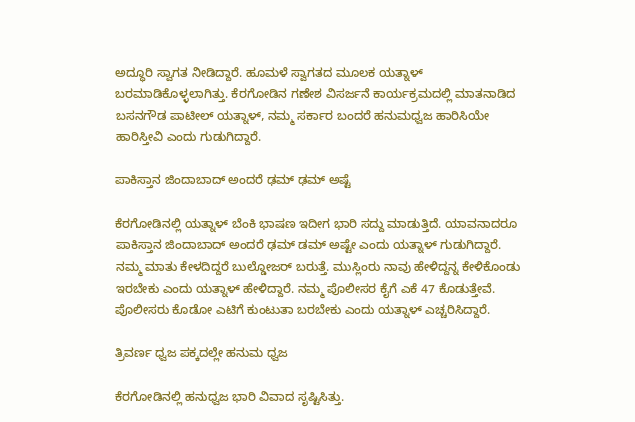ಅದ್ಧೂರಿ ಸ್ವಾಗತ ನೀಡಿದ್ದಾರೆ. ಹೂಮಳೆ ಸ್ವಾಗತದ ಮೂಲಕ ಯತ್ನಾಳ್ ಬರಮಾಡಿಕೊಳ್ಳಲಾಗಿತ್ತು. ಕೆರಗೋಡಿನ ಗಣೇಶ ವಿಸರ್ಜನೆ ಕಾರ್ಯಕ್ರಮದಲ್ಲಿ ಮಾತನಾಡಿದ ಬಸನಗೌಡ ಪಾಟೀಲ್ ಯತ್ನಾಳ್, ನಮ್ಮ ಸರ್ಕಾರ ಬಂದರೆ ಹನುಮಧ್ವಜ ಹಾರಿಸಿಯೇ ಹಾರಿಸ್ತೀವಿ ಎಂದು ಗುಡುಗಿದ್ದಾರೆ.

ಪಾಕಿಸ್ತಾನ ಜಿಂದಾಬಾದ್ ಅಂದರೆ ಢಮ್ ಢಮ್ ಅಷ್ಟೆ

ಕೆರಗೋಡಿನಲ್ಲಿ ಯತ್ನಾಳ್ ಬೆಂಕಿ ಭಾಷಣ ಇದೀಗ ಭಾರಿ ಸದ್ದು ಮಾಡುತ್ತಿದೆ. ಯಾವನಾದರೂ ಪಾಕಿಸ್ತಾನ ಜಿಂದಾಬಾದ್ ಅಂದರೆ ಢಮ್ ಡಮ್ ಅಷ್ಟೇ ಎಂದು ಯತ್ನಾಳ್ ಗುಡುಗಿದ್ದಾರೆ. ನಮ್ಮ ಮಾತು ಕೇಳದಿದ್ದರೆ ಬುಲ್ಡೋಜರ್ ಬರುತ್ತೆ. ಮುಸ್ಲಿಂರು ನಾವು ಹೇಳಿದ್ದನ್ನ ಕೇಳಿಕೊಂಡು ಇರಬೇಕು ಎಂದು ಯತ್ನಾಳ್ ಹೇಳಿದ್ದಾರೆ. ನಮ್ಮ ಪೊಲೀಸರ ಕೈಗೆ ಎಕೆ 47 ಕೊಡುತ್ತೇವೆ. ಪೊಲೀಸರು ಕೊಡೋ ಎಟಿಗೆ ಕುಂಟುತಾ ಬರಬೇಕು ಎಂದು ಯತ್ನಾಳ್ ಎಚ್ಚರಿಸಿದ್ದಾರೆ.

ತ್ರಿವರ್ಣ ಧ್ವಜ ಪಕ್ಕದಲ್ಲೇ ಹನುಮ ಧ್ವಜ

ಕೆರಗೋಡಿನಲ್ಲಿ ಹನುಧ್ವಜ ಭಾರಿ ವಿವಾದ ಸೃಷ್ಟಿಸಿತ್ತು.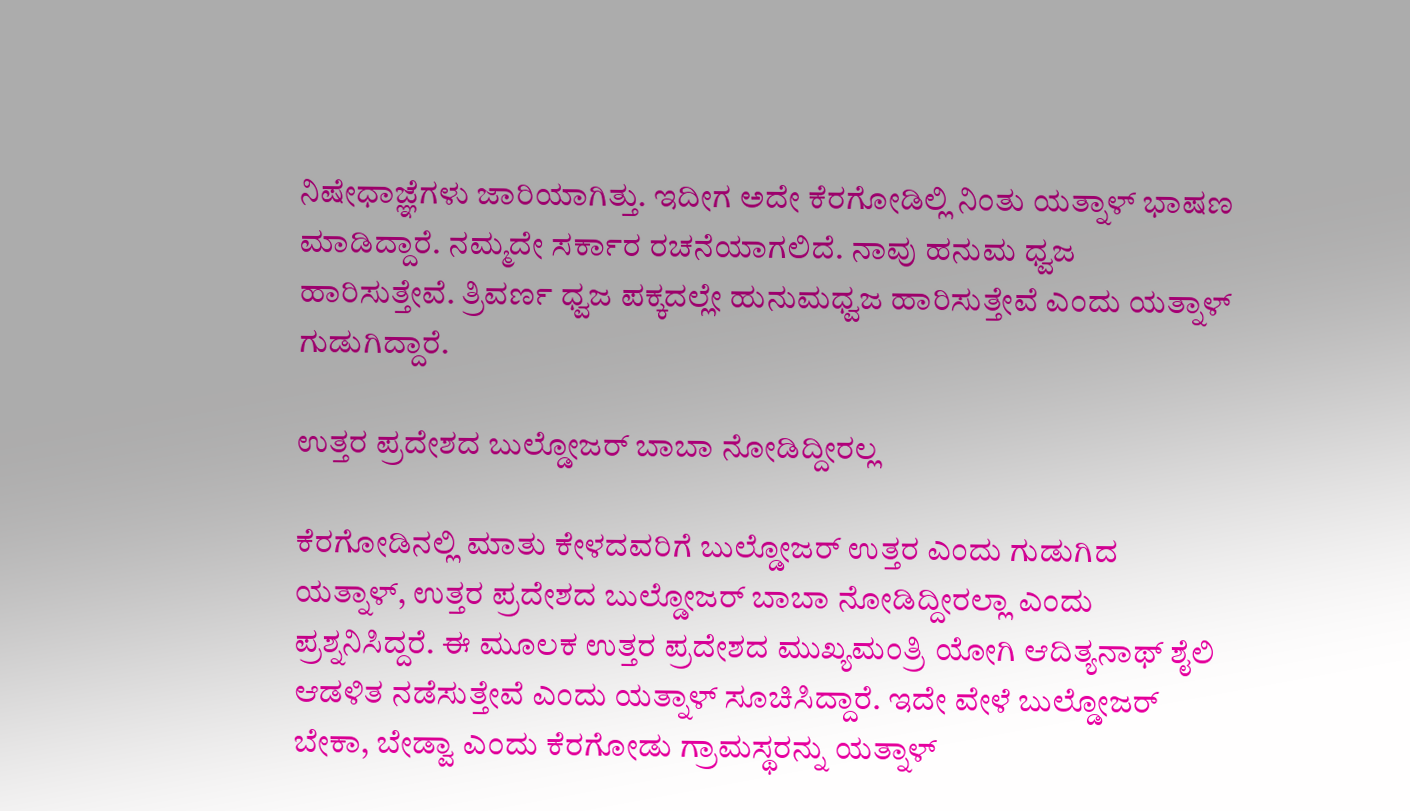ನಿಷೇಧಾಜ್ಞೆಗಳು ಜಾರಿಯಾಗಿತ್ತು. ಇದೀಗ ಅದೇ ಕೆರಗೋಡಿಲ್ಲಿ ನಿಂತು ಯತ್ನಾಳ್ ಭಾಷಣ ಮಾಡಿದ್ದಾರೆ. ನಮ್ಮದೇ ಸರ್ಕಾರ ರಚನೆಯಾಗಲಿದೆ. ನಾವು ಹನುಮ ಧ್ವಜ ಹಾರಿಸುತ್ತೇವೆ. ತ್ರಿವರ್ಣ ಧ್ವಜ ಪಕ್ಕದಲ್ಲೇ ಹುನುಮಧ್ವಜ ಹಾರಿಸುತ್ತೇವೆ ಎಂದು ಯತ್ನಾಳ್ ಗುಡುಗಿದ್ದಾರೆ.

ಉತ್ತರ ಪ್ರದೇಶದ ಬುಲ್ಡೋಜರ್ ಬಾಬಾ ನೋಡಿದ್ದೀರಲ್ಲ

ಕೆರಗೋಡಿನಲ್ಲಿ ಮಾತು ಕೇಳದವರಿಗೆ ಬುಲ್ಡೋಜರ್ ಉತ್ತರ ಎಂದು ಗುಡುಗಿದ ಯತ್ನಾಳ್, ಉತ್ತರ ಪ್ರದೇಶದ ಬುಲ್ಡೋಜರ್ ಬಾಬಾ ನೋಡಿದ್ದೀರಲ್ಲಾ ಎಂದು ಪ್ರಶ್ನನಿಸಿದ್ದರೆ. ಈ ಮೂಲಕ ಉತ್ತರ ಪ್ರದೇಶದ ಮುಖ್ಯಮಂತ್ರಿ ಯೋಗಿ ಆದಿತ್ಯನಾಥ್ ಶೈಲಿ ಆಡಳಿತ ನಡೆಸುತ್ತೇವೆ ಎಂದು ಯತ್ನಾಳ್ ಸೂಚಿಸಿದ್ದಾರೆ. ಇದೇ ವೇಳೆ ಬುಲ್ಡೋಜರ್ ಬೇಕಾ, ಬೇಡ್ವಾ ಎಂದು ಕೆರಗೋಡು ಗ್ರಾಮಸ್ಥರನ್ನು ಯತ್ನಾಳ್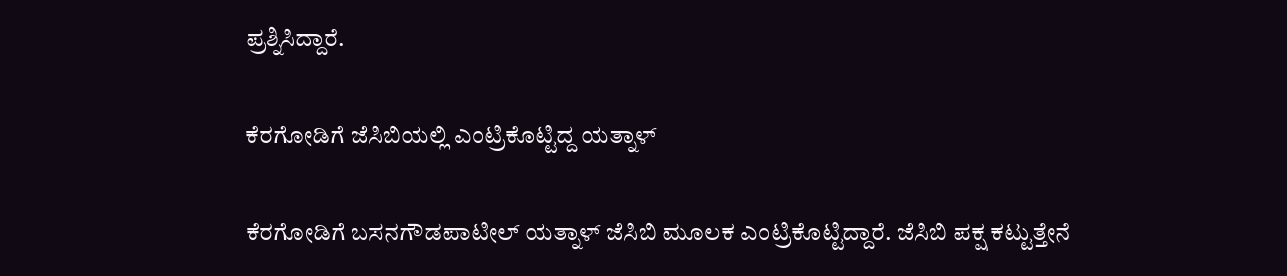ಪ್ರಶ್ನಿಸಿದ್ದಾರೆ.

ಕೆರಗೋಡಿಗೆ ಜೆಸಿಬಿಯಲ್ಲಿ ಎಂಟ್ರಿಕೊಟ್ಟಿದ್ದ ಯತ್ನಾಳ್

ಕೆರಗೋಡಿಗೆ ಬಸನಗೌಡಪಾಟೀಲ್ ಯತ್ನಾಳ್ ಜೆಸಿಬಿ ಮೂಲಕ ಎಂಟ್ರಿಕೊಟ್ಟಿದ್ದಾರೆ. ಜೆಸಿಬಿ ಪಕ್ಷ ಕಟ್ಟುತ್ತೇನೆ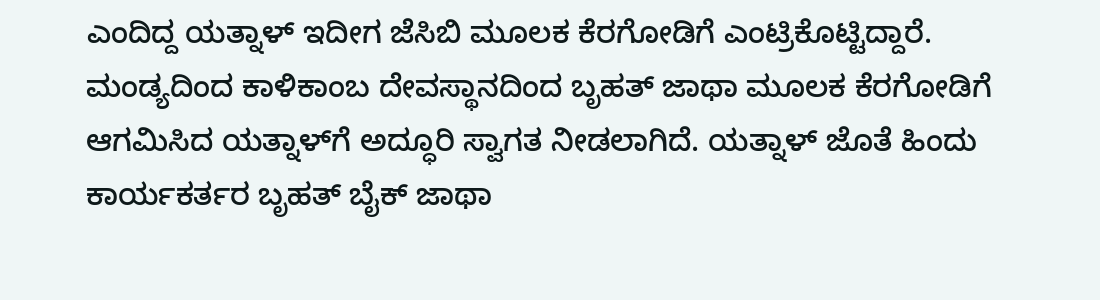ಎಂದಿದ್ದ ಯತ್ನಾಳ್ ಇದೀಗ ಜೆಸಿಬಿ ಮೂಲಕ ಕೆರಗೋಡಿಗೆ ಎಂಟ್ರಿಕೊಟ್ಟಿದ್ದಾರೆ. ಮಂಡ್ಯದಿಂದ ಕಾಳಿಕಾಂಬ ದೇವಸ್ಥಾನದಿಂದ ಬೃಹತ್ ಜಾಥಾ ಮೂಲಕ ಕೆರಗೋಡಿಗೆ ಆಗಮಿಸಿದ ಯತ್ನಾಳ್‌ಗೆ ಅದ್ಧೂರಿ ಸ್ವಾಗತ ನೀಡಲಾಗಿದೆ. ಯತ್ನಾಳ್ ಜೊತೆ ಹಿಂದು ಕಾರ್ಯಕರ್ತರ ಬೃಹತ್ ಬೈಕ್ ಜಾಥಾ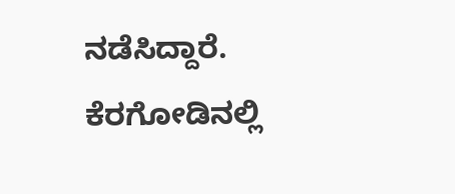ನಡೆಸಿದ್ದಾರೆ. ಕೆರಗೋಡಿನಲ್ಲಿ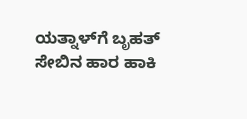ಯತ್ನಾಳ್‌ಗೆ ಬೃಹತ್ ಸೇಬಿನ ಹಾರ ಹಾಕಿ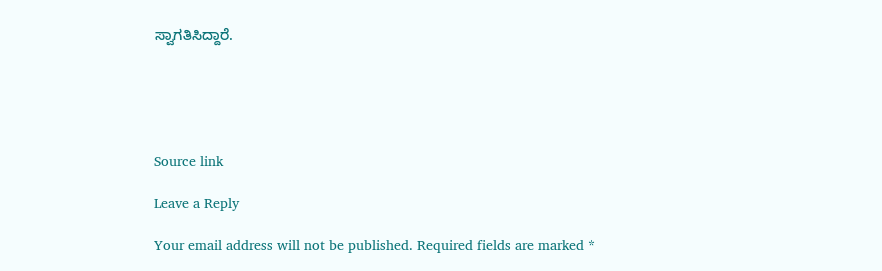ಸ್ವಾಗತಿಸಿದ್ದಾರೆ.





Source link

Leave a Reply

Your email address will not be published. Required fields are marked *